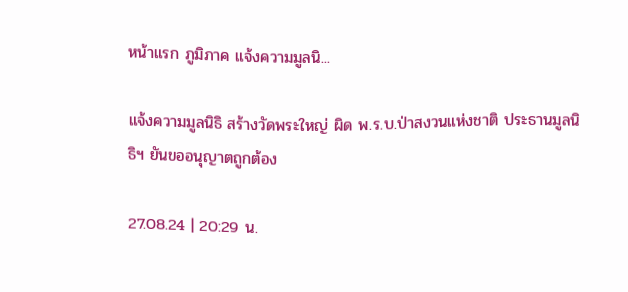หน้าแรก ภูมิภาค แจ้งความมูลนิ...

แจ้งความมูลนิธิ สร้างวัดพระใหญ่ ผิด พ.ร.บ.ป่าสงวนแห่งชาติ ประธานมูลนิธิฯ ยันขออนุญาตถูกต้อง

27.08.24 | 20:29 น.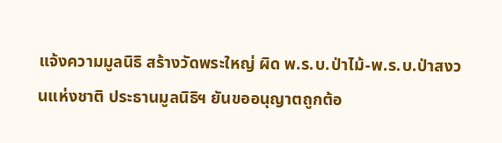แจ้งความมูลนิธิ สร้างวัดพระใหญ่ ผิด พ.ร.บ.ป่าไม้-พ.ร.บ.ป่าสงวนแห่งชาติ ประธานมูลนิธิฯ ยันขออนุญาตถูกต้อ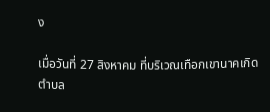ง

เมื่อวันที่ 27 สิงหาคม ที่บริเวณเทือกเขานาคเกิด ตำบล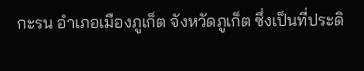กะรน อำเภอเมืองภูเก็ต จังหวัดภูเก็ต ซึ่งเป็นที่ประดิ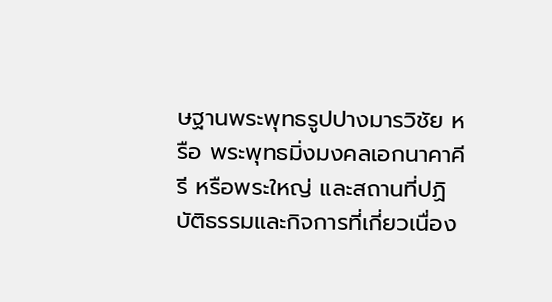ษฐานพระพุทธรูปปางมารวิชัย หรือ พระพุทธมิ่งมงคลเอกนาคาคีรี หรือพระใหญ่ และสถานที่ปฏิบัติธรรมและกิจการที่เกี่ยวเนื่อง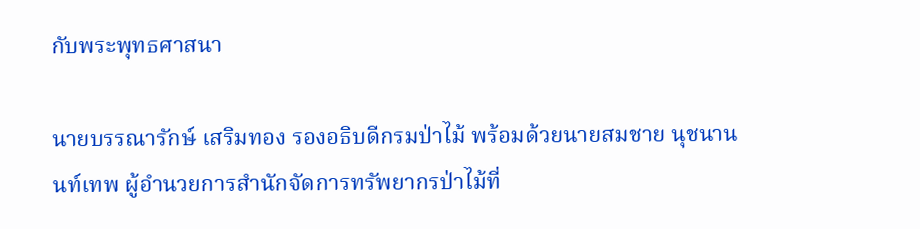กับพระพุทธศาสนา

นายบรรณารักษ์ เสริมทอง รองอธิบดีกรมป่าไม้ พร้อมด้วยนายสมชาย นุชนานนท์เทพ ผู้อำนวยการสำนักจัดการทรัพยากรป่าไม้ที่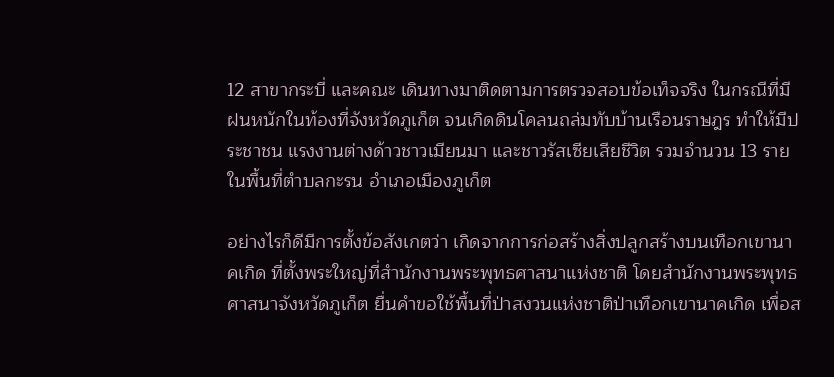12 สาขากระบี่ และคณะ เดินทางมาติดตามการตรวจสอบข้อเท็จจริง ในกรณีที่มีฝนหนักในท้องที่จังหวัดภูเก็ต จนเกิดดินโคลนถล่มทับบ้านเรือนราษฎร ทำให้มีประชาชน แรงงานต่างด้าวชาวเมียนมา และชาวรัสเซียเสียชีวิต รวมจำนวน 13 ราย ในพื้นที่ตำบลกะรน อำเภอเมืองภูเก็ต

อย่างไรก็ดีมีการตั้งข้อสังเกตว่า เกิดจากการก่อสร้างสิ่งปลูกสร้างบนเทือกเขานาคเกิด ที่ตั้งพระใหญ่ที่สำนักงานพระพุทธศาสนาแห่งชาติ โดยสำนักงานพระพุทธศาสนาจังหวัดภูเก็ต ยื่นคำขอใช้พื้นที่ป่าสงวนแห่งชาติป่าเทือกเขานาคเกิด เพื่อส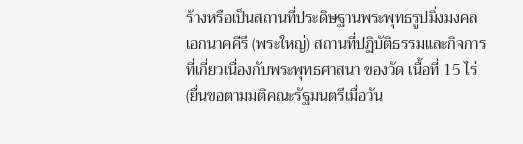ร้างหรือเป็นสถานที่ประดิษฐานพระพุทธรูปมิ่งมงคลเอกนาคคีรี (พระใหญ่) สถานที่ปฏิบัติธรรมและกิจการที่เกี่ยวเนื่องกับพระพุทธศาสนา ของวัด เนื้อที่ 15 ไร่ (ยื่นขอตามมติคณะรัฐมนตรีเมื่อวัน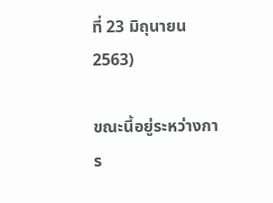ที่ 23 มิถุนายน 2563)

ขณะนี้อยู่ระหว่างการ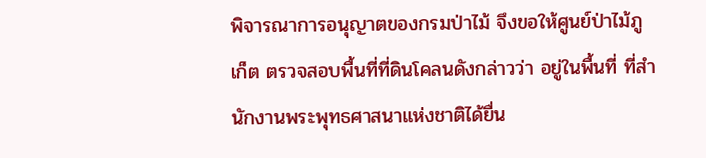พิจารณาการอนุญาตของกรมป่าไม้ จึงขอให้ศูนย์ป่าไม้ภูเก็ต ตรวจสอบพื้นที่ที่ดินโคลนดังกล่าวว่า อยู่ในพื้นที่ ที่สำนักงานพระพุทธศาสนาแห่งชาติได้ยื่น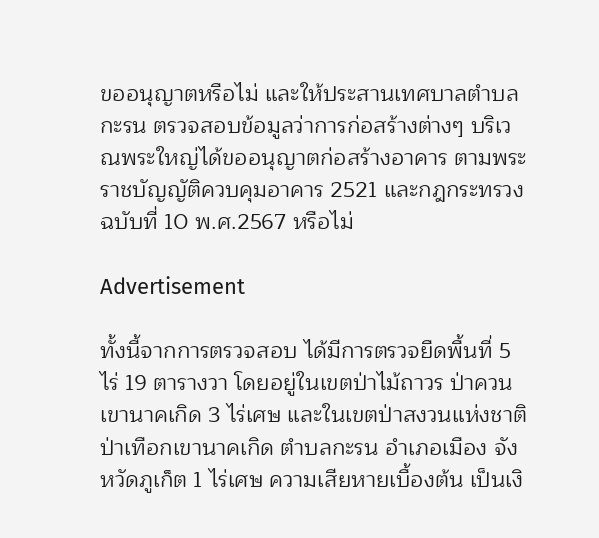ขออนุญาตหรือไม่ และให้ประสานเทศบาลตำบลกะรน ตรวจสอบข้อมูลว่าการก่อสร้างต่างๆ บริเวณพระใหญ่ได้ขออนุญาตก่อสร้างอาคาร ตามพระราชบัญญัติควบคุมอาคาร 2521 และกฎกระทรวง ฉบับที่ 10 พ.ศ.2567 หรือไม่

Advertisement

ทั้งนี้จากการตรวจสอบ ได้มีการตรวจยืดพื้นที่ 5 ไร่ 19 ตารางวา โดยอยู่ในเขตป่าไม้ถาวร ป่าควนเขานาคเกิด 3 ไร่เศษ และในเขตป่าสงวนแห่งชาติ ป่าเทือกเขานาคเกิด ตำบลกะรน อำเภอเมือง จังหวัดภูเก็ต 1 ไร่เศษ ความเสียหายเบื้องต้น เป็นเงิ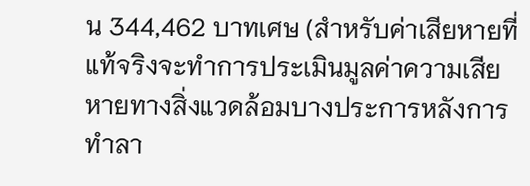น 344,462 บาทเศษ (สำหรับค่าเสียหายที่แท้จริงจะทำการประเมินมูลค่าความเสียหายทางสิ่งแวดล้อมบางประการหลังการทำลา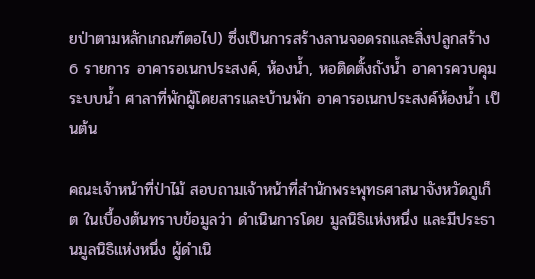ยป่าตามหลักเกณฑ์ตอไป) ซึ่งเป็นการสร้างลานจอดรถและสิ่งปลูกสร้าง 6 รายการ อาคารอเนกประสงค์, ห้องน้ำ, หอติดตั้งถังน้ำ อาคารควบคุมระบบน้ำ ศาลาที่พักผู้โดยสารและบ้านพัก อาคารอเนกประสงค์ห้องน้ำ เป็นต้น

คณะเจ้าหน้าที่ป่าไม้ สอบถามเจ้าหน้าที่สำนักพระพุทธศาสนาจังหวัดภูเก็ต ในเบื้องต้นทราบข้อมูลว่า ดำเนินการโดย มูลนิธิแห่งหนึ่ง และมีประธานมูลนิธิแห่งหนึ่ง ผู้ดำเนิ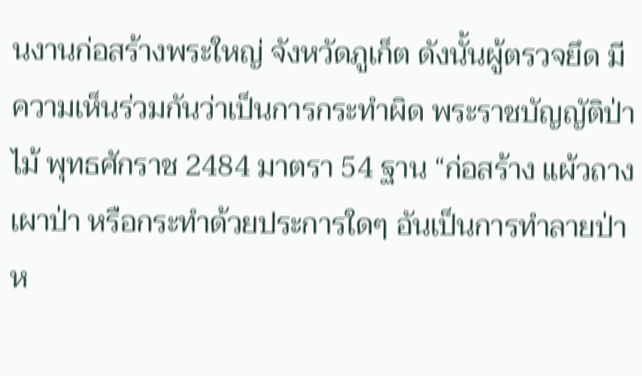นงานก่อสร้างพระใหญ่ จังหวัดภูเก็ต ดังนั้นผู้ตรวจยึด มีความเห็นร่วมกันว่าเป็นการกระทำผิด พระราชบัญญัติป่าไม้ พุทธศักราช 2484 มาตรา 54 ฐาน “ก่อสร้าง แผ้วถาง เผาป่า หรือกระทำด้วยประการใดๆ อันเป็นการทำลายป่า ห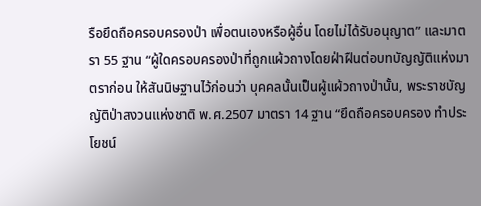รือยึดถือครอบครองป่า เพื่อตนเองหรือผู้อื่น โดยไม่ได้รับอนุญาต” และมาตรา 55 ฐาน “ผู้ใดครอบครองป่าที่ถูกแผ้วถางโดยฝ่าฝืนต่อบทบัญญัติแห่งมาตราก่อน ให้สันนิษฐานไว้ก่อนว่า บุคคลนั้นเป็นผู้แผ้วถางป่านั้น, พระราชบัญญัติป่าสงวนแห่งชาติ พ.ศ.2507 มาตรา 14 ฐาน “ยึดถือครอบครอง ทำประโยชน์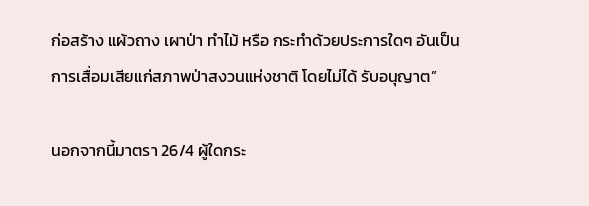ก่อสร้าง แผ้วถาง เผาป่า ทำไม้ หรือ กระทำด้วยประการใดๆ อันเป็นการเสื่อมเสียแก่สภาพป่าสงวนแห่งชาติ โดยไม่ได้ รับอนุญาต”

นอกจากนี้มาตรา 26/4 ผู้ใดกระ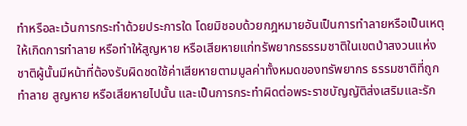ทำหรือละเว้นการกระทำด้วยประการใด โดยมิชอบด้วยกฎหมายอันเป็นการทำลายหรือเป็นเหตุให้เกิดการทำลาย หรือทำให้สูญหาย หรือเสียหายแก่ทรัพยากรธรรมชาติในเขตป่าสงวนแห่งชาติผู้นั้นมีหน้าที่ต้องรับผิดชดใช้ค่าเสียหายตามมูลค่าทั้งหมดของทรัพยากร ธรรมชาติที่ถูกทำลาย สูญหาย หรือเสียหายไปนั้น และเป็นการกระทำผิดต่อพระราชบัญญัติส่งเสริมและรัก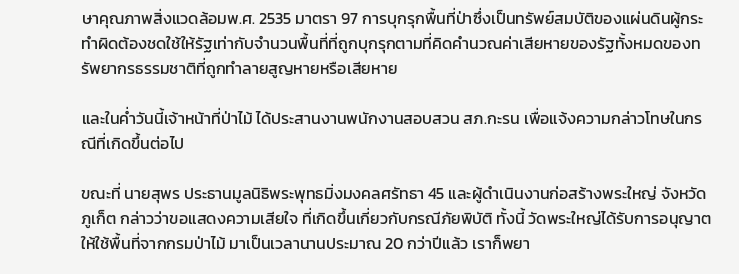ษาคุณภาพสิ่งแวดล้อมพ.ศ. 2535 มาตรา 97 การบุกรุกพื้นที่ป่าซึ่งเป็นทรัพย์สมบัติของแผ่นดินผู้กระทำผิดต้องชดใช้ให้รัฐเท่ากับจำนวนพื้นที่ที่ถูกบุกรุกตามที่คิดคำนวณค่าเสียหายของรัฐทั้งหมดของทรัพยากรธรรมชาติที่ถูกทำลายสูญหายหรือเสียหาย

และในค่ำวันนี้เจ้าหน้าที่ป่าไม้ ได้ประสานงานพนักงานสอบสวน สภ.กะรน เพื่อแจ้งความกล่าวโทษในกรณีที่เกิดขึ้นต่อไป

ขณะที่ นายสุพร ประธานมูลนิธิพระพุทธมิ่งมงคลศรัทธา 45 และผู้ดำเนินงานก่อสร้างพระใหญ่ จังหวัดภูเก็ต กล่าวว่าขอแสดงความเสียใจ ที่เกิดขึ้นเกี่ยวกับกรณีภัยพิบัติ ทั้งนี้ วัดพระใหญ่ได้รับการอนุญาตให้ใช้พื้นที่จากกรมป่าไม้ มาเป็นเวลานานประมาณ 20 กว่าปีแล้ว เราก็พยา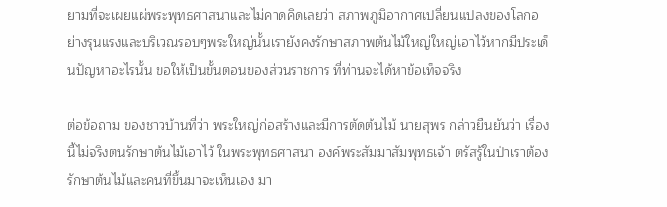ยามที่จะเผยแผ่พระพุทธศาสนาและไม่คาดคิดเลยว่า สภาพภูมิอากาศเปลี่ยนแปลงของโลกอย่างรุนแรงและบริเวณรอบๆพระใหญ่นั้นเรายังคงรักษาสภาพต้นไม้ใหญ่ใหญ่เอาไว้หากมีประเด็นปัญหาอะไรนั้น ขอให้เป็นขั้นตอนของส่วนราชการ ที่ท่านจะได้หาข้อเท็จจริง

ต่อข้อถาม ของชาวบ้านที่ว่า พระใหญ่ก่อสร้างและมีการตัดต้นไม้ นายสุพร กล่าวยืนยันว่า เรื่องนี้ไม่จริงตนรักษาต้นไม้เอาไว้ ในพระพุทธศาสนา องค์พระสัมมาสัมพุทธเจ้า ตรัสรู้ในป่าเราต้องรักษาต้นไม้และคนที่ขึ้นมาจะเห็นเอง มา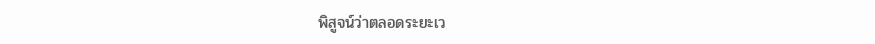พิสูจน์ว่าตลอดระยะเว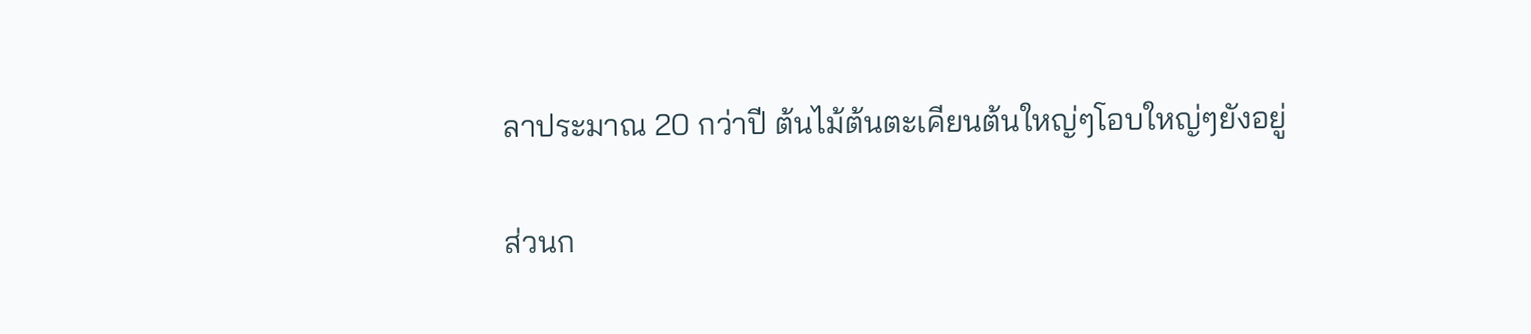ลาประมาณ 20 กว่าปี ต้นไม้ต้นตะเคียนต้นใหญ่ๆโอบใหญ่ๆยังอยู่

ส่วนก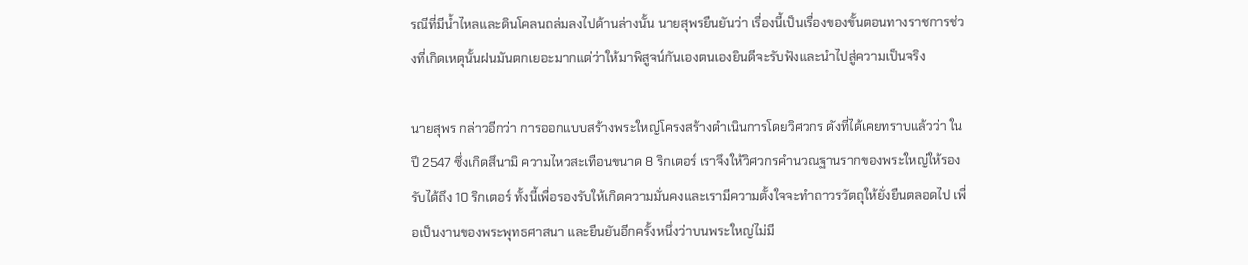รณีที่มีน้ำไหลและดินโคลนถล่มลงไปด้านล่างนั้น นายสุพรยืนยันว่า เรื่องนี้เป็นเรื่องของขั้นตอนทางราชการช่วงที่เกิดเหตุนั้นฝนมันตกเยอะมากแต่ว่าให้มาพิสูจน์กันเองตนเองยินดีจะรับฟังและนำไปสู่ความเป็นจริง

นายสุพร กล่าวอีกว่า การออกแบบสร้างพระใหญ่โครงสร้างดำเนินการโดยวิศวกร ดังที่ได้เคยทราบแล้วว่า ในปี 2547 ซึ่งเกิดสึนามิ ความไหวสะเทือนขนาด 8 ริกเตอร์ เราจึงให้วิศวกรคำนวณฐานรากของพระใหญ่ให้รองรับได้ถึง 10 ริกเตอร์ ทั้งนี้เพื่อรองรับให้เกิดความมั่นคงและเรามีความตั้งใจจะทำถาวรวัตถุให้ยั่งยืนตลอดไป เพื่อเป็นงานของพระพุทธศาสนา และยืนยันอีกครั้งหนึ่งว่าบนพระใหญ่ไม่มี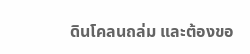ดินโคลนถล่ม และต้องขอ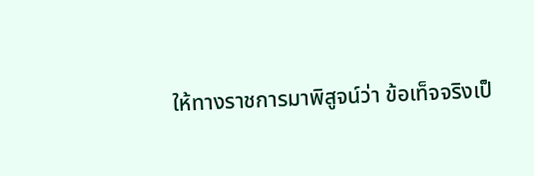ให้ทางราชการมาพิสูจน์ว่า ข้อเท็จจริงเป็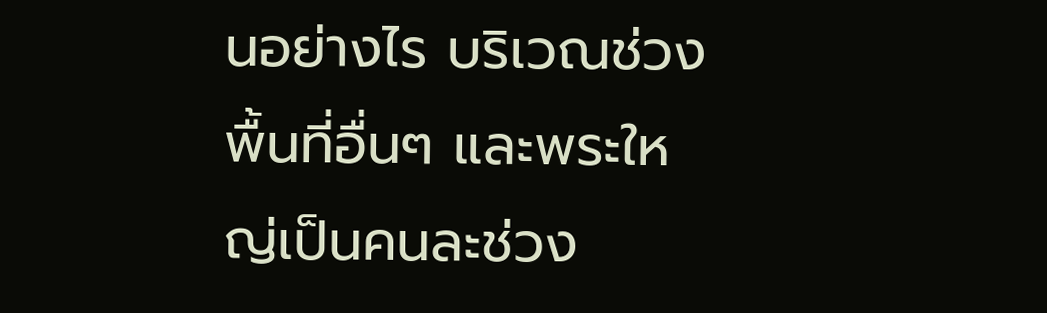นอย่างไร บริเวณช่วงพื้นที่อื่นๆ และพระใหญ่เป็นคนละช่วง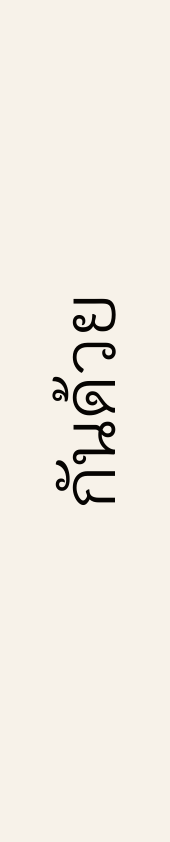กันด้วย